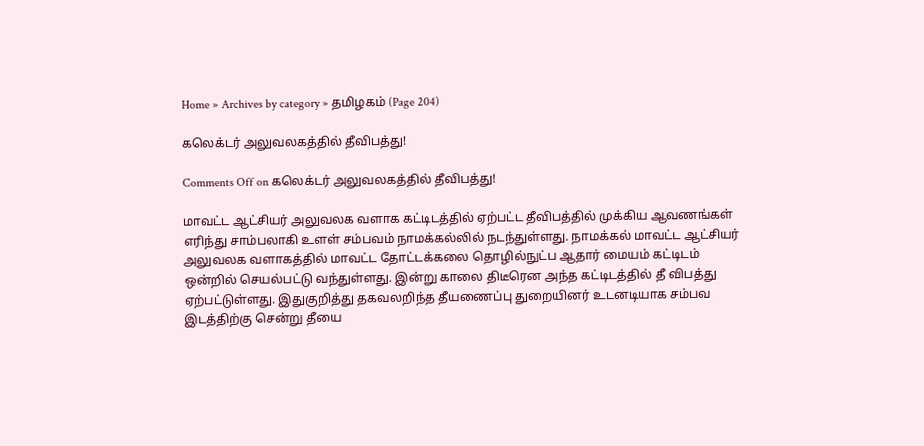Home » Archives by category » தமிழகம் (Page 204)

கலெக்டர் அலுவலகத்தில் தீவிபத்து!

Comments Off on கலெக்டர் அலுவலகத்தில் தீவிபத்து!

மாவட்ட ஆட்சியர் அலுவலக வளாக கட்டிடத்தில் ஏற்பட்ட தீவிபத்தில் முக்கிய ஆவணங்கள் எரிந்து சாம்பலாகி உளள் சம்பவம் நாமக்கல்லில் நடந்துள்ளது. நாமக்கல் மாவட்ட ஆட்சியர் அலுவலக வளாகத்தில் மாவட்ட தோட்டக்கலை தொழில்நுட்ப ஆதார் மையம் கட்டிடம் ஒன்றில் செயல்பட்டு வந்துள்ளது. இன்று காலை திடீரென அந்த கட்டிடத்தில் தீ விபத்து ஏற்பட்டுள்ளது. இதுகுறித்து தகவலறிந்த தீயணைப்பு துறையினர் உடனடியாக சம்பவ இடத்திற்கு சென்று தீயை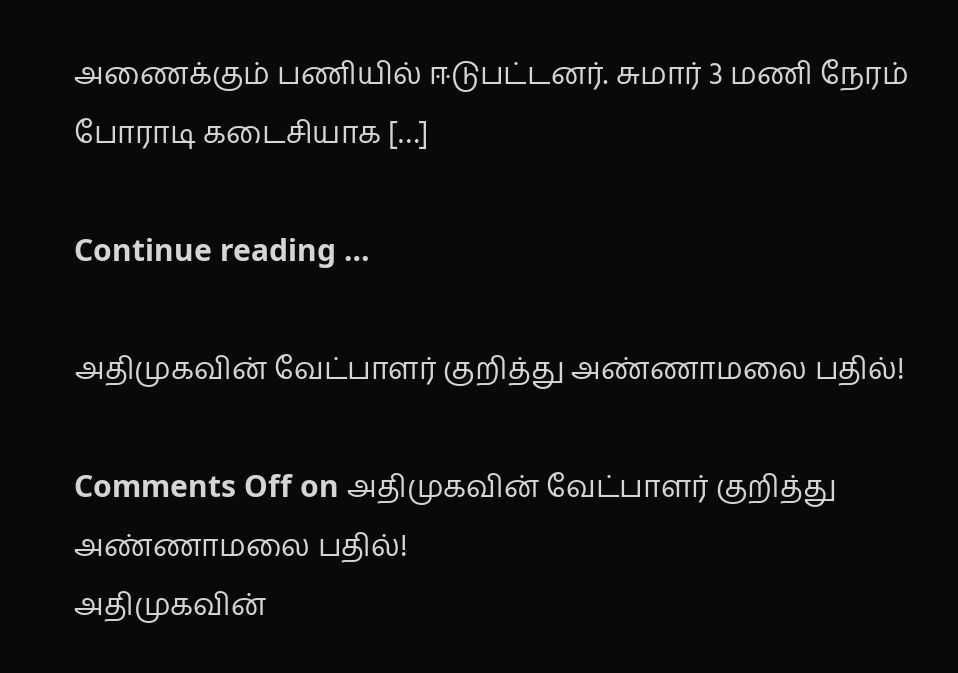அணைக்கும் பணியில் ஈடுபட்டனர். சுமார் 3 மணி நேரம் போராடி கடைசியாக […]

Continue reading …

அதிமுகவின் வேட்பாளர் குறித்து அண்ணாமலை பதில்!

Comments Off on அதிமுகவின் வேட்பாளர் குறித்து அண்ணாமலை பதில்!
அதிமுகவின்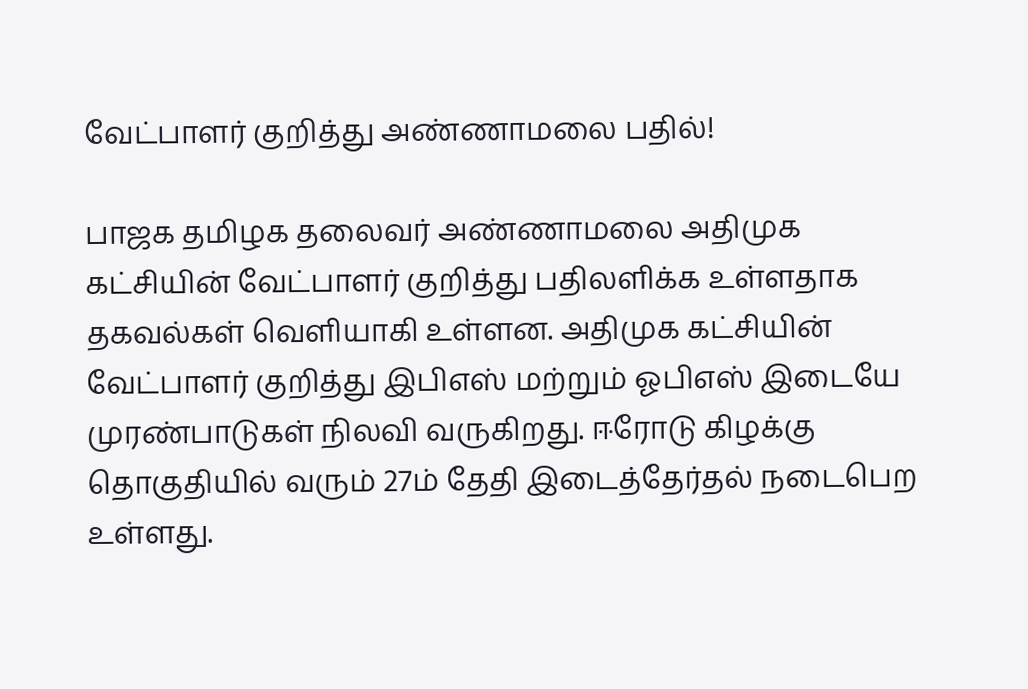வேட்பாளர் குறித்து அண்ணாமலை பதில்!

பாஜக தமிழக தலைவர் அண்ணாமலை அதிமுக கட்சியின் வேட்பாளர் குறித்து பதிலளிக்க உள்ளதாக தகவல்கள் வெளியாகி உள்ளன. அதிமுக கட்சியின் வேட்பாளர் குறித்து இபிஎஸ் மற்றும் ஓபிஎஸ் இடையே முரண்பாடுகள் நிலவி வருகிறது. ஈரோடு கிழக்கு தொகுதியில் வரும் 27ம் தேதி இடைத்தேர்தல் நடைபெற உள்ளது.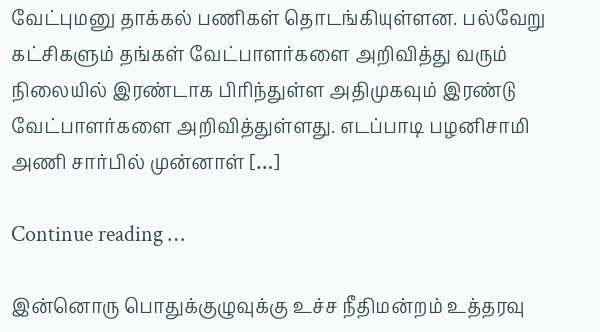வேட்புமனு தாக்கல் பணிகள் தொடங்கியுள்ளன. பல்வேறு கட்சிகளும் தங்கள் வேட்பாளர்களை அறிவித்து வரும் நிலையில் இரண்டாக பிரிந்துள்ள அதிமுகவும் இரண்டு வேட்பாளர்களை அறிவித்துள்ளது. எடப்பாடி பழனிசாமி அணி சார்பில் முன்னாள் […]

Continue reading …

இன்னொரு பொதுக்குழுவுக்கு உச்ச நீதிமன்றம் உத்தரவு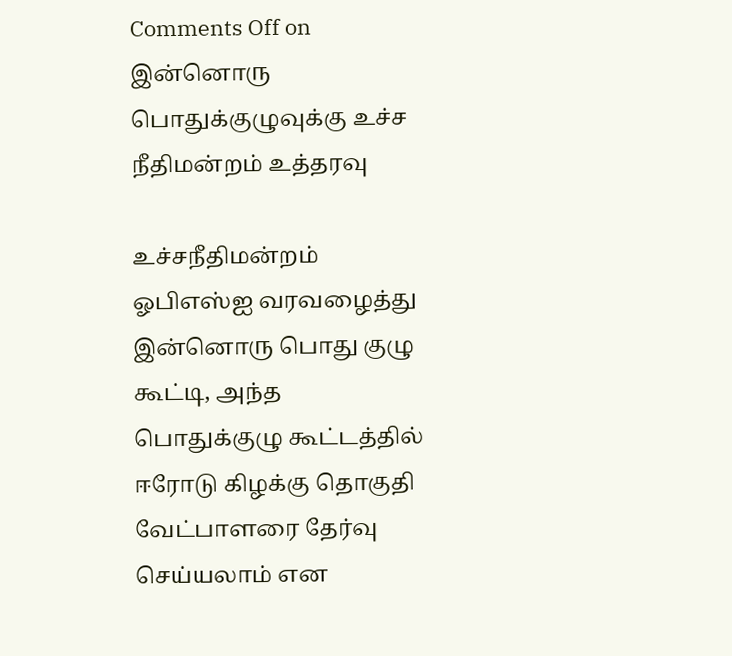Comments Off on இன்னொரு பொதுக்குழுவுக்கு உச்ச நீதிமன்றம் உத்தரவு

உச்சநீதிமன்றம் ஓபிஎஸ்ஐ வரவழைத்து இன்னொரு பொது குழு கூட்டி, அந்த பொதுக்குழு கூட்டத்தில் ஈரோடு கிழக்கு தொகுதி வேட்பாளரை தேர்வு செய்யலாம் என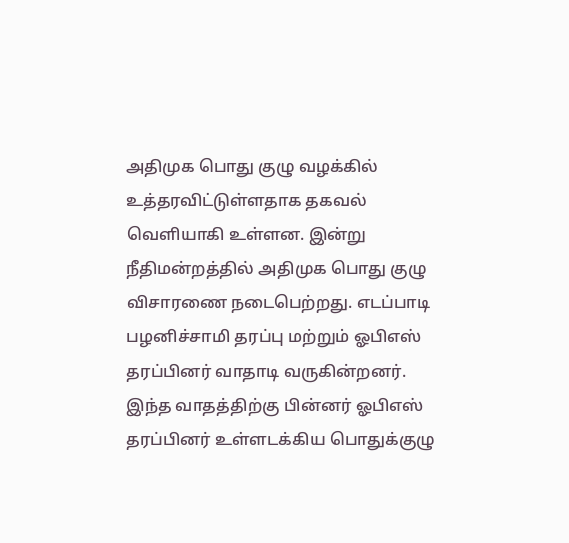அதிமுக பொது குழு வழக்கில் உத்தரவிட்டுள்ளதாக தகவல் வெளியாகி உள்ளன. இன்று நீதிமன்றத்தில் அதிமுக பொது குழு விசாரணை நடைபெற்றது. எடப்பாடி பழனிச்சாமி தரப்பு மற்றும் ஓபிஎஸ் தரப்பினர் வாதாடி வருகின்றனர். இந்த வாதத்திற்கு பின்னர் ஓபிஎஸ் தரப்பினர் உள்ளடக்கிய பொதுக்குழு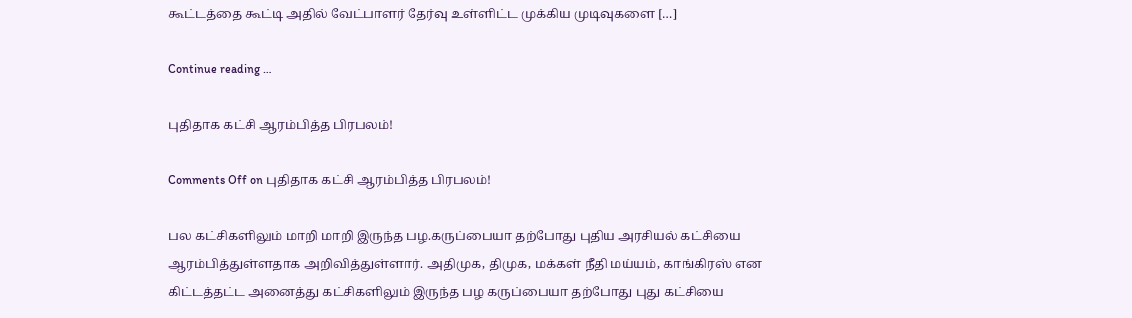கூட்டத்தை கூட்டி அதில் வேட்பாளர் தேர்வு உள்ளிட்ட முக்கிய முடிவுகளை […]

Continue reading …

புதிதாக கட்சி ஆரம்பித்த பிரபலம்!

Comments Off on புதிதாக கட்சி ஆரம்பித்த பிரபலம்!

பல கட்சிகளிலும் மாறி மாறி இருந்த பழ.கருப்பையா தற்போது புதிய அரசியல் கட்சியை ஆரம்பித்துள்ளதாக அறிவித்துள்ளார். அதிமுக, திமுக, மக்கள் நீதி மய்யம், காங்கிரஸ் என கிட்டத்தட்ட அனைத்து கட்சிகளிலும் இருந்த பழ கருப்பையா தற்போது புது கட்சியை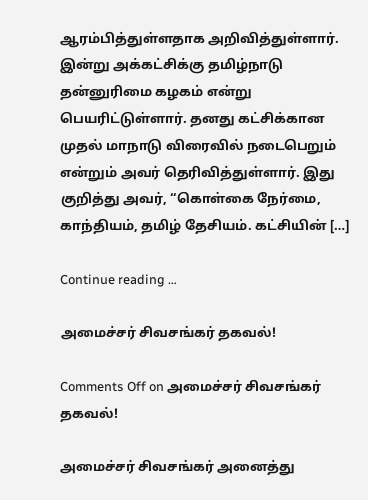ஆரம்பித்துள்ளதாக அறிவித்துள்ளார். இன்று அக்கட்சிக்கு தமிழ்நாடு தன்னுரிமை கழகம் என்று பெயரிட்டுள்ளார். தனது கட்சிக்கான முதல் மாநாடு விரைவில் நடைபெறும் என்றும் அவர் தெரிவித்துள்ளார். இது குறித்து அவர், “கொள்கை நேர்மை, காந்தியம், தமிழ் தேசியம். கட்சியின் […]

Continue reading …

அமைச்சர் சிவசங்கர் தகவல்!

Comments Off on அமைச்சர் சிவசங்கர் தகவல்!

அமைச்சர் சிவசங்கர் அனைத்து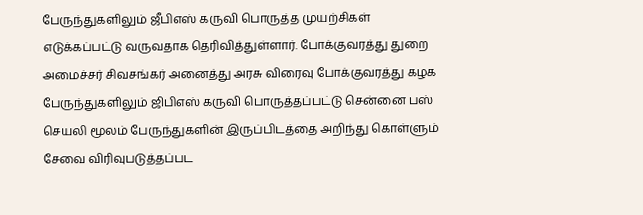பேருந்துகளிலும் ஜீபிஎஸ் கருவி பொருத்த முயற்சிகள் எடுக்கப்பட்டு வருவதாக தெரிவித்துள்ளார். போக்குவரத்து துறை அமைச்சர் சிவசங்கர் அனைத்து அரசு விரைவு போக்குவரத்து கழக பேருந்துகளிலும் ஜிபிஎஸ் கருவி பொருத்தப்பட்டு சென்னை பஸ் செயலி மூலம் பேருந்துகளின் இருப்பிடத்தை அறிந்து கொள்ளும் சேவை விரிவுபடுத்தப்பட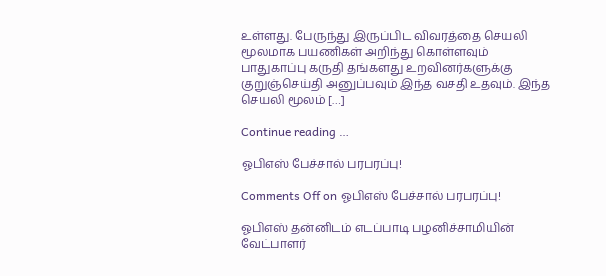உள்ளது. பேருந்து இருப்பிட விவரத்தை செயலி மூலமாக பயணிகள் அறிந்து கொள்ளவும் பாதுகாப்பு கருதி தங்களது உறவினர்களுக்கு குறுஞ்செய்தி அனுப்பவும் இந்த வசதி உதவும். இந்த செயலி மூலம் […]

Continue reading …

ஓபிஎஸ் பேச்சால் பரபரப்பு!

Comments Off on ஓபிஎஸ் பேச்சால் பரபரப்பு!

ஓபிஎஸ் தன்னிடம் எடப்பாடி பழனிச்சாமியின் வேட்பாளர்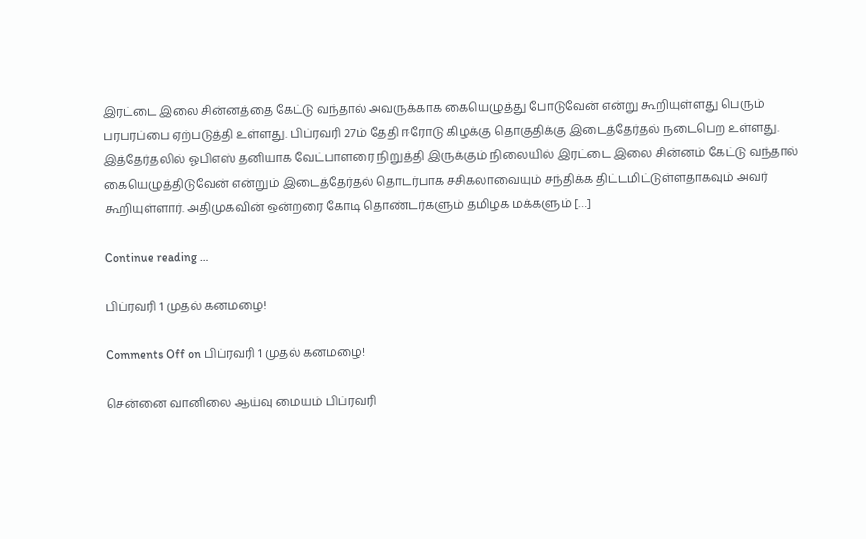இரட்டை இலை சின்னத்தை கேட்டு வந்தால் அவருக்காக கையெழுத்து போடுவேன் என்று கூறியுள்ளது பெரும் பரபரப்பை ஏற்படுத்தி உள்ளது. பிப்ரவரி 27ம் தேதி ஈரோடு கிழக்கு தொகுதிக்கு இடைத்தேர்தல் நடைபெற உள்ளது. இத்தேர்தலில் ஓபிஎஸ் தனியாக வேட்பாளரை நிறுத்தி இருக்கும் நிலையில் இரட்டை இலை சின்னம் கேட்டு வந்தால் கையெழுத்திடுவேன் என்றும் இடைத்தேர்தல் தொடர்பாக சசிகலாவையும் சந்திக்க திட்டமிட்டுள்ளதாகவும் அவர் கூறியுள்ளார். அதிமுகவின் ஒன்றரை கோடி தொண்டர்களும் தமிழக மக்களும் […]

Continue reading …

பிப்ரவரி 1 முதல் கனமழை!

Comments Off on பிப்ரவரி 1 முதல் கனமழை!

சென்னை வானிலை ஆய்வு மையம் பிப்ரவரி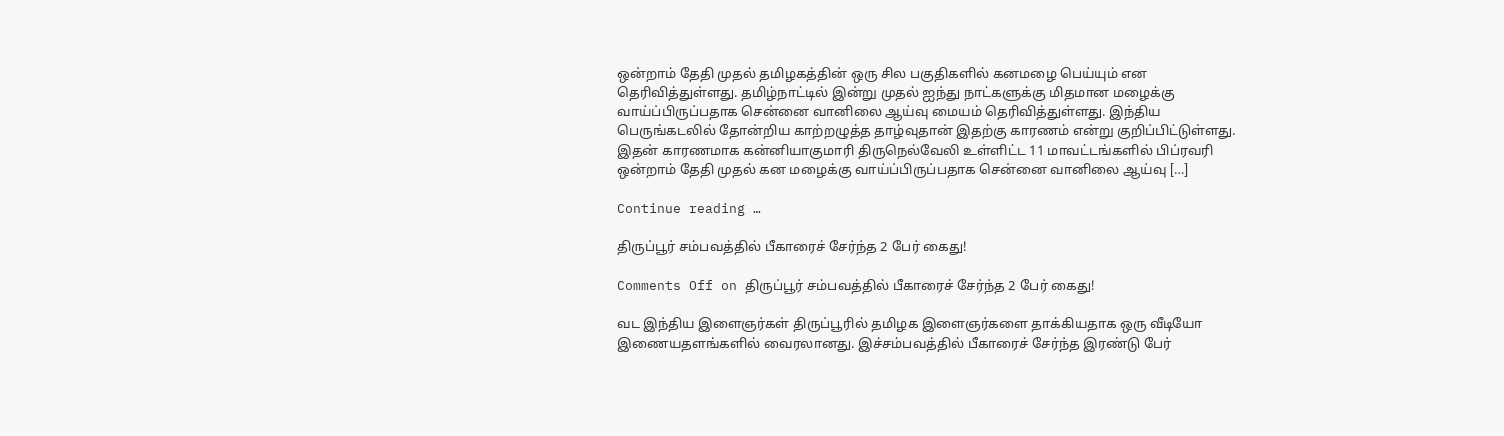ஒன்றாம் தேதி முதல் தமிழகத்தின் ஒரு சில பகுதிகளில் கனமழை பெய்யும் என தெரிவித்துள்ளது. தமிழ்நாட்டில் இன்று முதல் ஐந்து நாட்களுக்கு மிதமான மழைக்கு வாய்ப்பிருப்பதாக சென்னை வானிலை ஆய்வு மையம் தெரிவித்துள்ளது. இந்திய பெருங்கடலில் தோன்றிய காற்றழுத்த தாழ்வுதான் இதற்கு காரணம் என்று குறிப்பிட்டுள்ளது. இதன் காரணமாக கன்னியாகுமாரி திருநெல்வேலி உள்ளிட்ட 11 மாவட்டங்களில் பிப்ரவரி ஒன்றாம் தேதி முதல் கன மழைக்கு வாய்ப்பிருப்பதாக சென்னை வானிலை ஆய்வு […]

Continue reading …

திருப்பூர் சம்பவத்தில் பீகாரைச் சேர்ந்த 2 பேர் கைது!

Comments Off on திருப்பூர் சம்பவத்தில் பீகாரைச் சேர்ந்த 2 பேர் கைது!

வட இந்திய இளைஞர்கள் திருப்பூரில் தமிழக இளைஞர்களை தாக்கியதாக ஒரு வீடியோ இணையதளங்களில் வைரலானது. இச்சம்பவத்தில் பீகாரைச் சேர்ந்த இரண்டு பேர்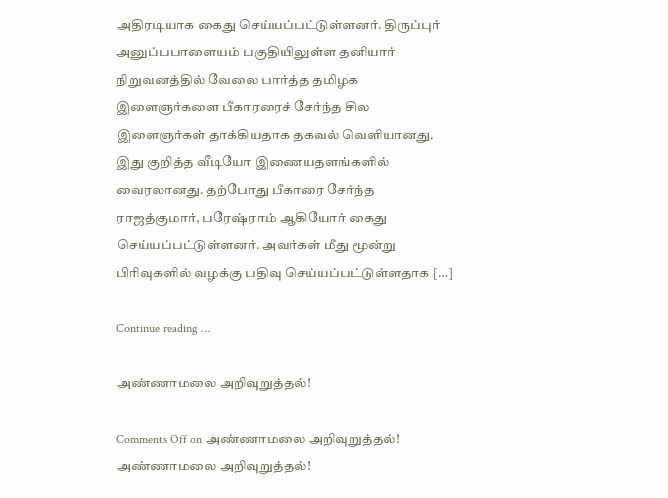அதிரடியாக கைது செய்யப்பட்டுள்ளனர். திருப்புர் அனுப்பபாளையம் பகுதியிலுள்ள தனியார் நிறுவனத்தில் வேலை பார்த்த தமிழக இளைஞர்களை பீகாரரைச் சேர்ந்த சில இளைஞர்கள் தாக்கியதாக தகவல் வெளியானது. இது குறித்த வீடியோ இணையதளங்களில் வைரலானது. தற்போது பீகாரை சேர்ந்த ராஜத்குமார், பரேஷ்ராம் ஆகியோர் கைது செய்யப்பட்டுள்ளனர். அவர்கள் மீது மூன்று பிரிவுகளில் வழக்கு பதிவு செய்யப்பட்டுள்ளதாக […]

Continue reading …

அண்ணாமலை அறிவுறுத்தல்!

Comments Off on அண்ணாமலை அறிவுறுத்தல்!
அண்ணாமலை அறிவுறுத்தல்!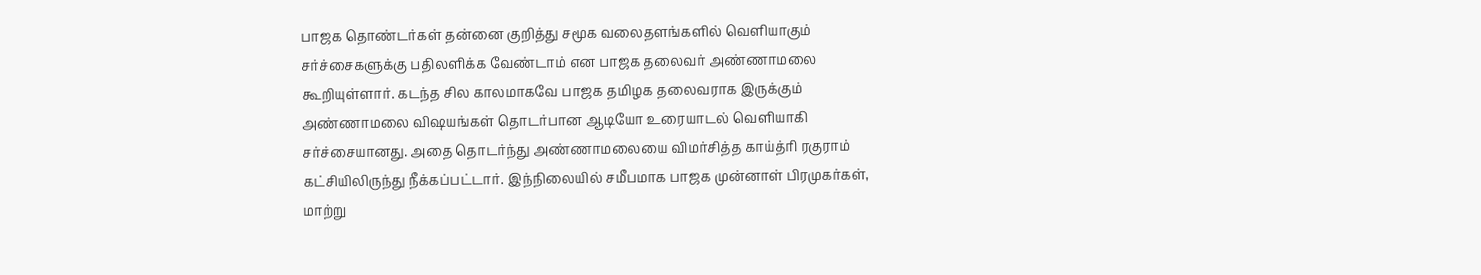பாஜக தொண்டர்கள் தன்னை குறித்து சமூக வலைதளங்களில் வெளியாகும் சர்ச்சைகளுக்கு பதிலளிக்க வேண்டாம் என பாஜக தலைவர் அண்ணாமலை கூறியுள்ளார். கடந்த சில காலமாகவே பாஜக தமிழக தலைவராக இருக்கும் அண்ணாமலை விஷயங்கள் தொடர்பான ஆடியோ உரையாடல் வெளியாகி சர்ச்சையானது. அதை தொடர்ந்து அண்ணாமலையை விமர்சித்த காய்த்ரி ரகுராம் கட்சியிலிருந்து நீக்கப்பட்டார். இந்நிலையில் சமீபமாக பாஜக முன்னாள் பிரமுகர்கள், மாற்று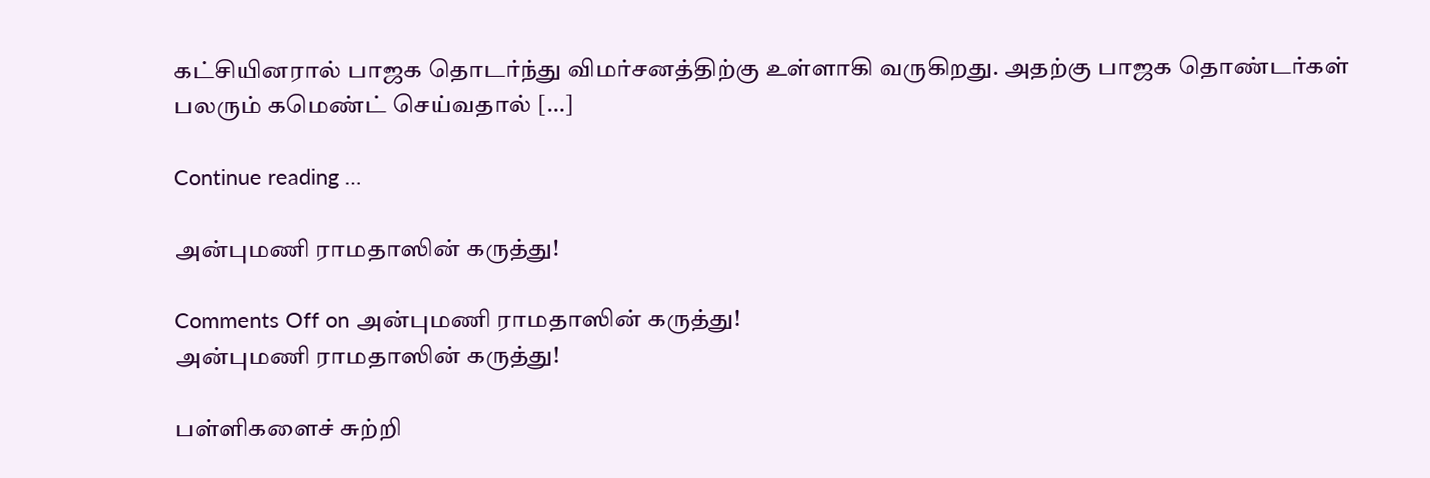கட்சியினரால் பாஜக தொடர்ந்து விமர்சனத்திற்கு உள்ளாகி வருகிறது. அதற்கு பாஜக தொண்டர்கள் பலரும் கமெண்ட் செய்வதால் […]

Continue reading …

அன்புமணி ராமதாஸின் கருத்து!

Comments Off on அன்புமணி ராமதாஸின் கருத்து!
அன்புமணி ராமதாஸின் கருத்து!

பள்ளிகளைச் சுற்றி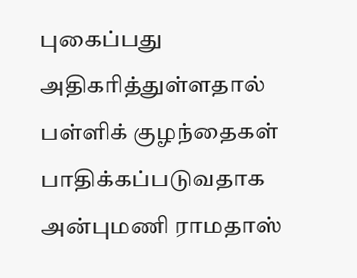புகைப்பது அதிகரித்துள்ளதால் பள்ளிக் குழந்தைகள் பாதிக்கப்படுவதாக அன்புமணி ராமதாஸ்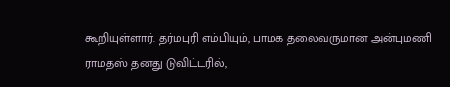கூறியுள்ளார். தர்மபுரி எம்பியும், பாமக தலைவருமான அன்புமணி ராமதஸ் தனது டுவிட்டரில்,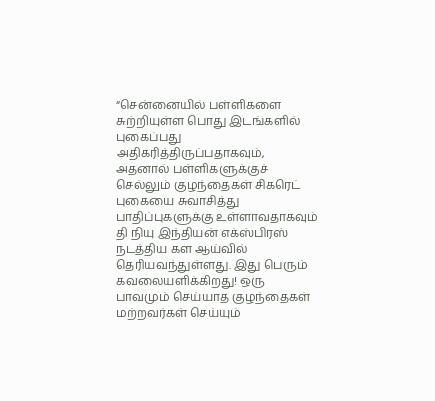“சென்னையில் பள்ளிகளை சுற்றியுள்ள பொது இடங்களில் புகைப்பது அதிகரித்திருப்பதாகவும், அதனால் பள்ளிகளுக்குச் செல்லும் குழந்தைகள் சிகரெட் புகையை சுவாசித்து பாதிப்புகளுக்கு உள்ளாவதாகவும் தி நியு இந்தியன் எக்ஸ்பிரஸ் நடத்திய கள ஆய்வில் தெரியவந்துள்ளது. இது பெரும் கவலையளிக்கிறது! ஒரு பாவமும் செய்யாத குழந்தைகள் மற்றவர்கள் செய்யும்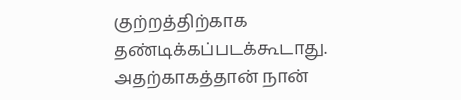குற்றத்திற்காக தண்டிக்கப்படக்கூடாது. அதற்காகத்தான் நான்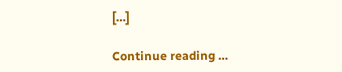[…]

Continue reading …